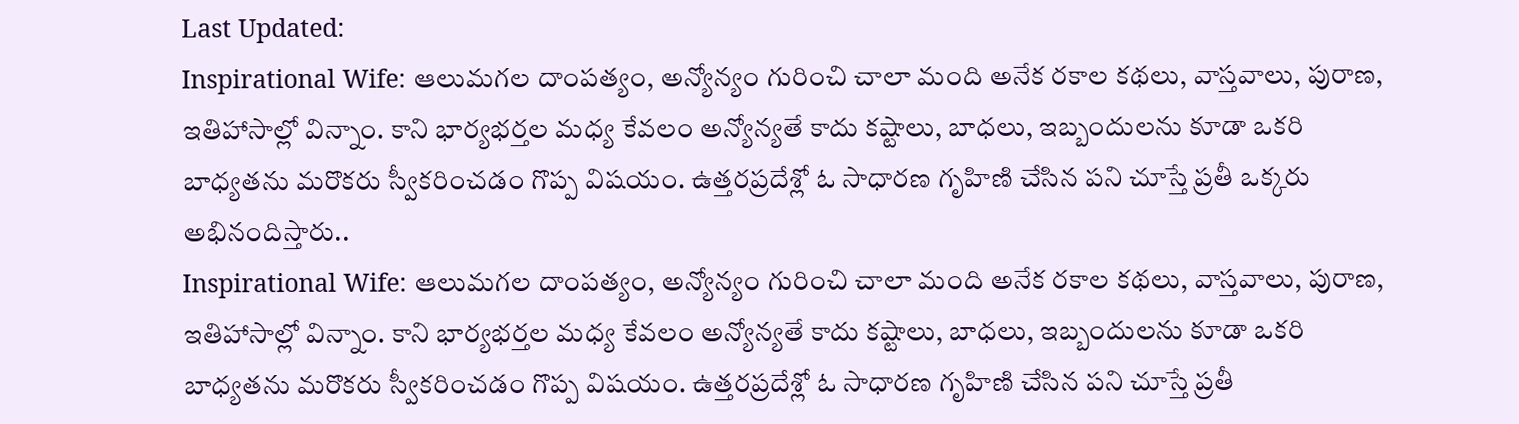Last Updated:
Inspirational Wife: ఆలుమగల దాంపత్యం, అన్యోన్యం గురించి చాలా మంది అనేక రకాల కథలు, వాస్తవాలు, పురాణ, ఇతిహాసాల్లో విన్నాం. కాని భార్యభర్తల మధ్య కేవలం అన్యోన్యతే కాదు కష్టాలు, బాధలు, ఇబ్బందులను కూడా ఒకరి బాధ్యతను మరొకరు స్వీకరించడం గొప్ప విషయం. ఉత్తరప్రదేశ్లో ఓ సాధారణ గృహిణి చేసిన పని చూస్తే ప్రతీ ఒక్కరు అభినందిస్తారు..
Inspirational Wife: ఆలుమగల దాంపత్యం, అన్యోన్యం గురించి చాలా మంది అనేక రకాల కథలు, వాస్తవాలు, పురాణ, ఇతిహాసాల్లో విన్నాం. కాని భార్యభర్తల మధ్య కేవలం అన్యోన్యతే కాదు కష్టాలు, బాధలు, ఇబ్బందులను కూడా ఒకరి బాధ్యతను మరొకరు స్వీకరించడం గొప్ప విషయం. ఉత్తరప్రదేశ్లో ఓ సాధారణ గృహిణి చేసిన పని చూస్తే ప్రతీ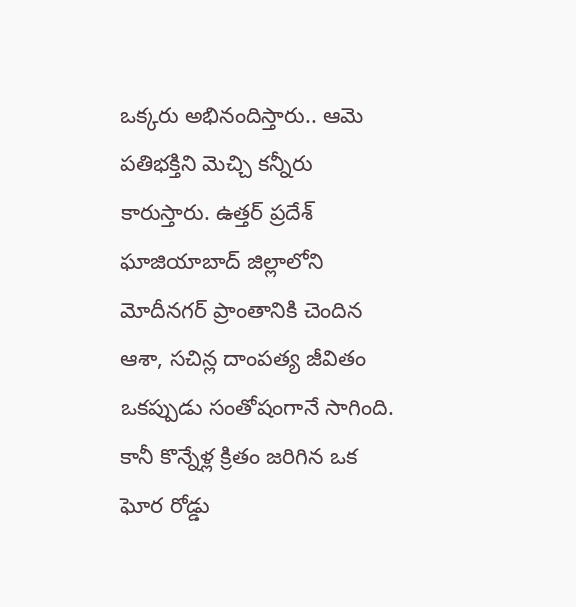ఒక్కరు అభినందిస్తారు.. ఆమె పతిభక్తిని మెచ్చి కన్నీరు కారుస్తారు. ఉత్తర్ ప్రదేశ్ ఘాజియాబాద్ జిల్లాలోని మోదీనగర్ ప్రాంతానికి చెందిన ఆశా, సచిన్ల దాంపత్య జీవితం ఒకప్పుడు సంతోషంగానే సాగింది. కానీ కొన్నేళ్ల క్రితం జరిగిన ఒక ఘోర రోడ్డు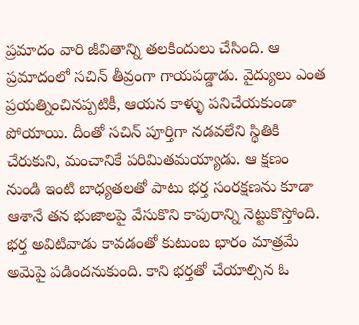ప్రమాదం వారి జీవితాన్ని తలకిందులు చేసింది. ఆ ప్రమాదంలో సచిన్ తీవ్రంగా గాయపడ్డాడు. వైద్యులు ఎంత ప్రయత్నించినప్పటికీ, ఆయన కాళ్ళు పనిచేయకుండా పోయాయి. దీంతో సచిన్ పూర్తిగా నడవలేని స్థితికి చేరుకుని, మంచానికే పరిమితమయ్యాడు. ఆ క్షణం నుండి ఇంటి బాధ్యతలతో పాటు భర్త సంరక్షణను కూడా ఆశానే తన భుజాలపై వేసుకొని కాపురాన్ని నెట్టుకొస్తోంది.
భర్త అవిటివాడు కావడంతో కుటుంబ భారం మాత్రమే అమెపై పడిందనుకుంది. కాని భర్తతో చేయాల్సిన ఓ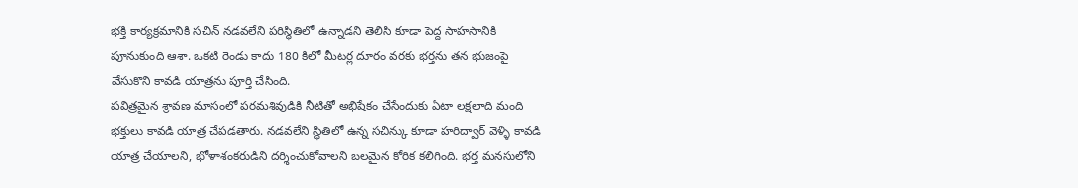భక్తి కార్యక్రమానికి సచిన్ నడవలేని పరిస్థితిలో ఉన్నాడని తెలిసి కూడా పెద్ద సాహసానికి పూనుకుంది ఆశా. ఒకటి రెండు కాదు 180 కిలో మీటర్ల దూరం వరకు భర్తను తన భుజంపై వేసుకొని కావడి యాత్రను పూర్తి చేసింది.
పవిత్రమైన శ్రావణ మాసంలో పరమశివుడికి నీటితో అభిషేకం చేసేందుకు ఏటా లక్షలాది మంది భక్తులు కావడి యాత్ర చేపడతారు. నడవలేని స్థితిలో ఉన్న సచిన్కు కూడా హరిద్వార్ వెళ్ళి కావడి యాత్ర చేయాలని, భోళాశంకరుడిని దర్శించుకోవాలని బలమైన కోరిక కలిగింది. భర్త మనసులోని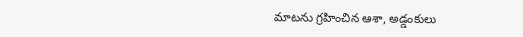మాటను గ్రహించిన ఆశా, అడ్డంకులు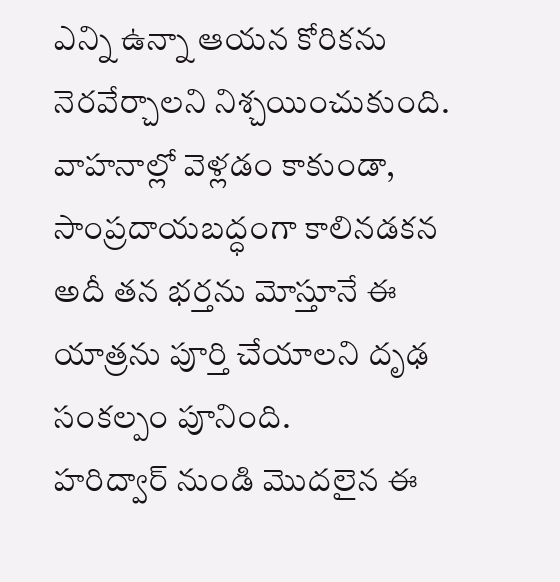ఎన్ని ఉన్నా ఆయన కోరికను నెరవేర్చాలని నిశ్చయించుకుంది. వాహనాల్లో వెళ్లడం కాకుండా, సాంప్రదాయబద్ధంగా కాలినడకన అదీ తన భర్తను మోస్తూనే ఈ యాత్రను పూర్తి చేయాలని దృఢ సంకల్పం పూనింది.
హరిద్వార్ నుండి మొదలైన ఈ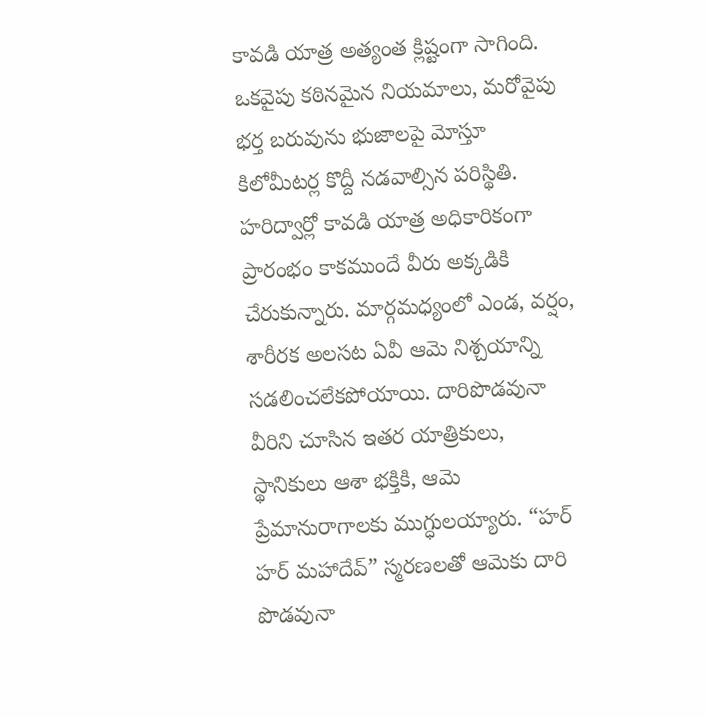కావడి యాత్ర అత్యంత క్లిష్టంగా సాగింది. ఒకవైపు కఠినమైన నియమాలు, మరోవైపు భర్త బరువును భుజాలపై మోస్తూ కిలోమీటర్ల కొద్దీ నడవాల్సిన పరిస్థితి. హరిద్వార్లో కావడి యాత్ర అధికారికంగా ప్రారంభం కాకముందే వీరు అక్కడికి చేరుకున్నారు. మార్గమధ్యంలో ఎండ, వర్షం, శారీరక అలసట ఏవీ ఆమె నిశ్చయాన్ని సడలించలేకపోయాయి. దారిపొడవునా వీరిని చూసిన ఇతర యాత్రికులు, స్థానికులు ఆశా భక్తికి, ఆమె ప్రేమానురాగాలకు ముగ్ధులయ్యారు. “హర్ హర్ మహాదేవ్” స్మరణలతో ఆమెకు దారి పొడవునా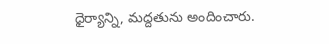ధైర్యాన్ని, మద్దతును అందించారు.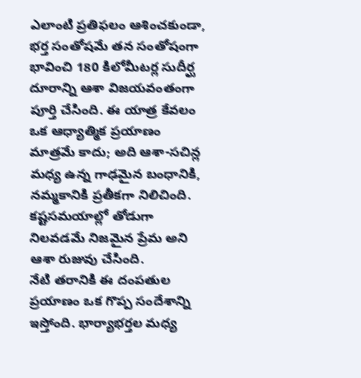ఎలాంటి ప్రతిఫలం ఆశించకుండా, భర్త సంతోషమే తన సంతోషంగా భావించి 180 కిలోమీటర్ల సుదీర్ఘ దూరాన్ని ఆశా విజయవంతంగా పూర్తి చేసింది. ఈ యాత్ర కేవలం ఒక ఆధ్యాత్మిక ప్రయాణం మాత్రమే కాదు; అది ఆశా-సచిన్ల మధ్య ఉన్న గాఢమైన బంధానికి, నమ్మకానికి ప్రతీకగా నిలిచింది. కష్టసమయాల్లో తోడుగా నిలవడమే నిజమైన ప్రేమ అని ఆశా రుజువు చేసింది.
నేటి తరానికి ఈ దంపతుల ప్రయాణం ఒక గొప్ప సందేశాన్ని ఇస్తోంది. భార్యాభర్తల మధ్య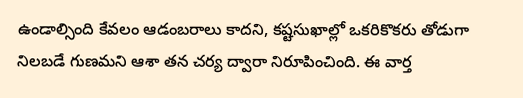ఉండాల్సింది కేవలం ఆడంబరాలు కాదని, కష్టసుఖాల్లో ఒకరికొకరు తోడుగా నిలబడే గుణమని ఆశా తన చర్య ద్వారా నిరూపించింది. ఈ వార్త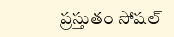ప్రస్తుతం సోషల్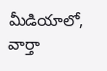మీడియాలో, వార్తా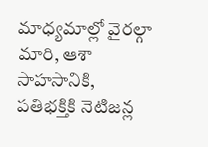మాధ్యమాల్లో వైరల్గా మారి, ఆశా సాహసానికి, పతిభక్తికి నెటిజన్ల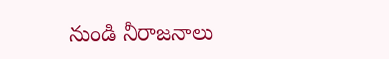నుండి నీరాజనాలు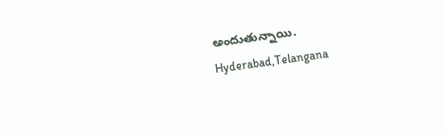అందుతున్నాయి.
Hyderabad,Telangana